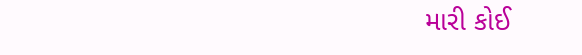મારી કોઈ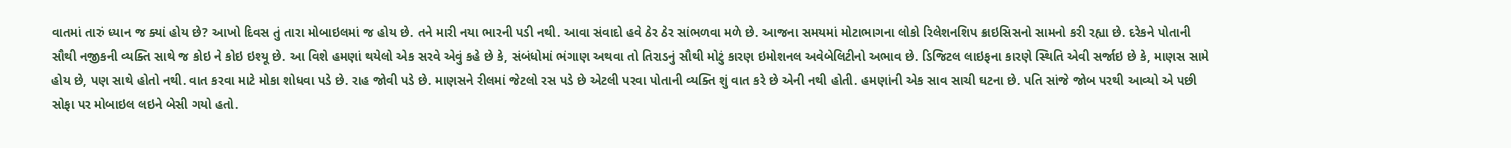વાતમાં તારું ધ્યાન જ ક્યાં હોય છે? આખો દિવસ તું તારા મોબાઇલમાં જ હોય છે. તને મારી નયા ભારની પડી નથી. આવા સંવાદો હવે ઠેર ઠેર સાંભળવા મળે છે. આજના સમયમાં મોટાભાગના લોકો રિલેશનશિપ ક્રાઇસિસનો સામનો કરી રહ્યા છે. દરેકને પોતાની સૌથી નજીકની વ્યક્તિ સાથે જ કોઇ ને કોઇ ઇશ્યૂ છે. આ વિશે હમણાં થયેલો એક સરવે એવું કહે છે કે, સંબંધોમાં ભંગાણ અથવા તો તિરાડનું સૌથી મોટું કારણ ઇમોશનલ અવેબેલિટીનો અભાવ છે. ડિજિટલ લાઇફના કારણે સ્થિતિ એવી સર્જાઇ છે કે, માણસ સામે હોય છે, પણ સાથે હોતો નથી. વાત કરવા માટે મોકા શોધવા પડે છે. રાહ જોવી પડે છે. માણસને રીલમાં જેટલો રસ પડે છે એટલી પરવા પોતાની વ્યક્તિ શું વાત કરે છે એની નથી હોતી. હમણાંની એક સાવ સાચી ઘટના છે. પતિ સાંજે જોબ પરથી આવ્યો એ પછી સોફા પર મોબાઇલ લઇને બેસી ગયો હતો.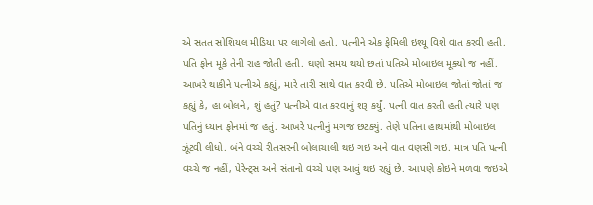એ સતત સોશિયલ મીડિયા પર લાગેલો હતો. પત્નીને એક ફેમિલી ઇશ્યૂ વિશે વાત કરવી હતી. પતિ ફોન મૂકે તેની રાહ જોતી હતી. ઘણો સમય થયો છતાં પતિએ મોબાઇલ મૂક્યો જ નહીં. આખરે થાકીને પત્નીએ કહ્યું, મારે તારી સાથે વાત કરવી છે. પતિએ મોબાઇલ જોતાં જોતાં જ કહ્યું કે, હા બોલને, શું હતું? પત્નીએ વાત કરવાનું શરૂ કર્યું. પત્ની વાત કરતી હતી ત્યારે પણ પતિનું ધ્યાન ફોનમાં જ હતું. આખરે પત્નીનું મગજ છટક્યું. તેણે પતિના હાથમાંથી મોબાઇલ ઝૂંટવી લીધો. બંને વચ્ચે રીતસરની બોલાચાલી થઇ ગઇ અને વાત વણસી ગઇ. માત્ર પતિ પત્ની વચ્ચે જ નહીં, પેરેન્ટ્સ અને સંતાનો વચ્ચે પણ આવું થઇ રહ્યું છે. આપણે કોઇને મળવા જઇએ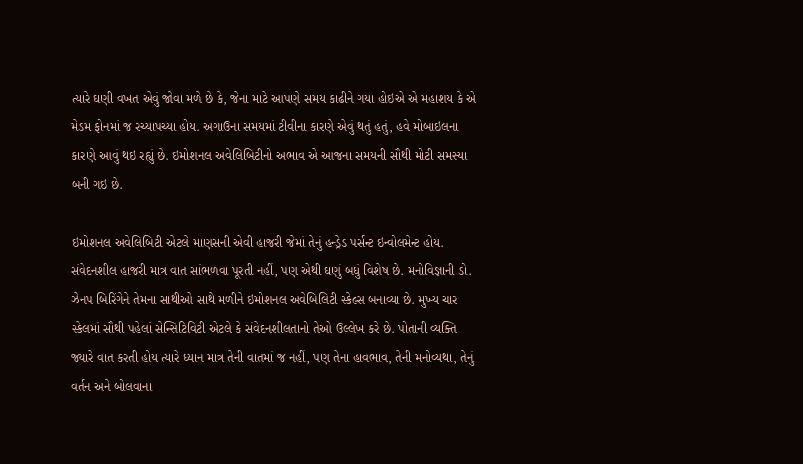ત્યારે ઘણી વખત એવું જોવા મળે છે કે, જેના માટે આપણે સમય કાઢીને ગયા હોઇએ એ મહાશય કે એ મેડમ ફોનમાં જ રચ્યાપચ્યા હોય. અગાઉના સમયમાં ટીવીના કારણે એવું થતું હતું, હવે મોબાઇલના કારણે આવું થઇ રહ્યું છે. ઇમોશનલ અવેલિબિટીનો અભાવ એ આજના સમયની સૌથી મોટી સમસ્યા બની ગઇ છે.

ઇમોશનલ અવેલિબિટી એટલે માણસની એવી હાજરી જેમાં તેનું હન્ડ્રેડ પર્સન્ટ ઇન્વોલમેન્ટ હોય. સંવેદનશીલ હાજરી માત્ર વાત સાંભળવા પૂરતી નહીં, પણ એથી ઘણું બધું વિશેષ છે. મનોવિજ્ઞાની ડો. ઝેનપ બિરિંગેને તેમના સાથીઓ સાથે મળીને ઇમોશનલ અવેબિલિટી સ્કેલ્સ બનાવ્યા છે. મુખ્ય ચાર સ્કેલમાં સૌથી પહેલાં સેન્સિટિવિટી એટલે કે સંવેદનશીલતાનો તેઓ ઉલ્લેખ કરે છે. પોતાની વ્યક્તિ જ્યારે વાત કરતી હોય ત્યારે ધ્યાન માત્ર તેની વાતમાં જ નહીં, પણ તેના હાવભાવ, તેની મનોવ્યથા, તેનું વર્તન અને બોલવાના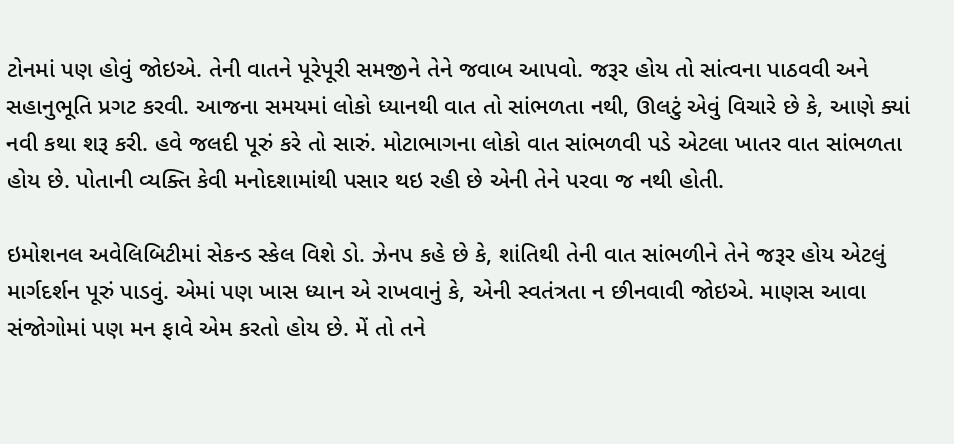ટોનમાં પણ હોવું જોઇએ. તેની વાતને પૂરેપૂરી સમજીને તેને જવાબ આપવો. જરૂર હોય તો સાંત્વના પાઠવવી અને સહાનુભૂતિ પ્રગટ કરવી. આજના સમયમાં લોકો ધ્યાનથી વાત તો સાંભળતા નથી, ઊલટું એવું વિચારે છે કે, આણે ક્યાં નવી કથા શરૂ કરી. હવે જલદી પૂરું કરે તો સારું. મોટાભાગના લોકો વાત સાંભળવી પડે એટલા ખાતર વાત સાંભળતા હોય છે. પોતાની વ્યક્તિ કેવી મનોદશામાંથી પસાર થઇ રહી છે એની તેને પરવા જ નથી હોતી.

ઇમોશનલ અવેલિબિટીમાં સેકન્ડ સ્કેલ વિશે ડો. ઝેનપ કહે છે કે, શાંતિથી તેની વાત સાંભળીને તેને જરૂર હોય એટલું માર્ગદર્શન પૂરું પાડવું. એમાં પણ ખાસ ધ્યાન એ રાખવાનું કે, એની સ્વતંત્રતા ન છીનવાવી જોઇએ. માણસ આવા સંજોગોમાં પણ મન ફાવે એમ કરતો હોય છે. મેં તો તને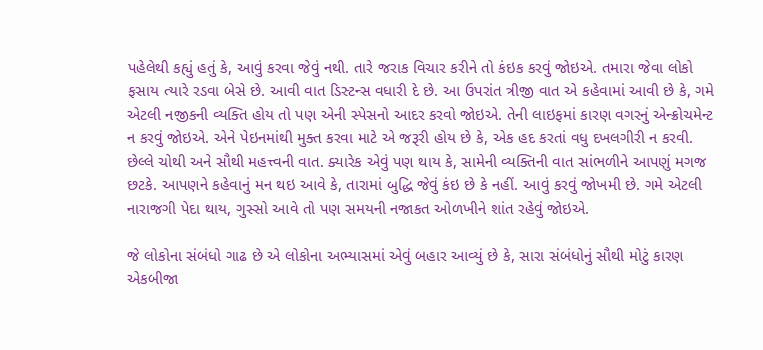પહેલેથી કહ્યું હતું કે, આવું કરવા જેવું નથી. તારે જરાક વિચાર કરીને તો કંઇક કરવું જોઇએ. તમારા જેવા લોકો ફસાય ત્યારે રડવા બેસે છે. આવી વાત ડિસ્ટન્સ વધારી દે છે. આ ઉપરાંત ત્રીજી વાત એ કહેવામાં આવી છે કે, ગમે એટલી નજીકની વ્યક્તિ હોય તો પણ એની સ્પેસનો આદર કરવો જોઇએ. તેની લાઇફમાં કારણ વગરનું એન્ક્રોચમેન્ટ ન કરવું જોઇએ. એને પેઇનમાંથી મુક્ત કરવા માટે એ જરૂરી હોય છે કે, એક હદ કરતાં વધુ દખલગીરી ન કરવી. છેલ્લે ચોથી અને સૌથી મહત્ત્વની વાત. ક્યારેક એવું પણ થાય કે, સામેની વ્યક્તિની વાત સાંભળીને આપણું મગજ છટકે. આપણને કહેવાનું મન થઇ આવે કે, તારામાં બુદ્ધિ જેવું કંઇ છે કે નહીં. આવું કરવું જોખમી છે. ગમે એટલી નારાજગી પેદા થાય, ગુસ્સો આવે તો પણ સમયની નજાકત ઓળખીને શાંત રહેવું જોઇએ.

જે લોકોના સંબંધો ગાઢ છે એ લોકોના અભ્યાસમાં એવું બહાર આવ્યું છે કે, સારા સંબંધોનું સૌથી મોટું કારણ એકબીજા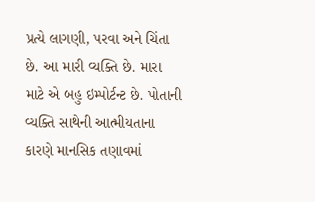પ્રત્યે લાગણી, પરવા અને ચિંતા છે. આ મારી વ્યક્તિ છે. મારા માટે એ બહુ ઇમ્પોર્ટન્ટ છે. પોતાની વ્યક્તિ સાથેની આત્મીયતાના કારણે માનસિક તણાવમાં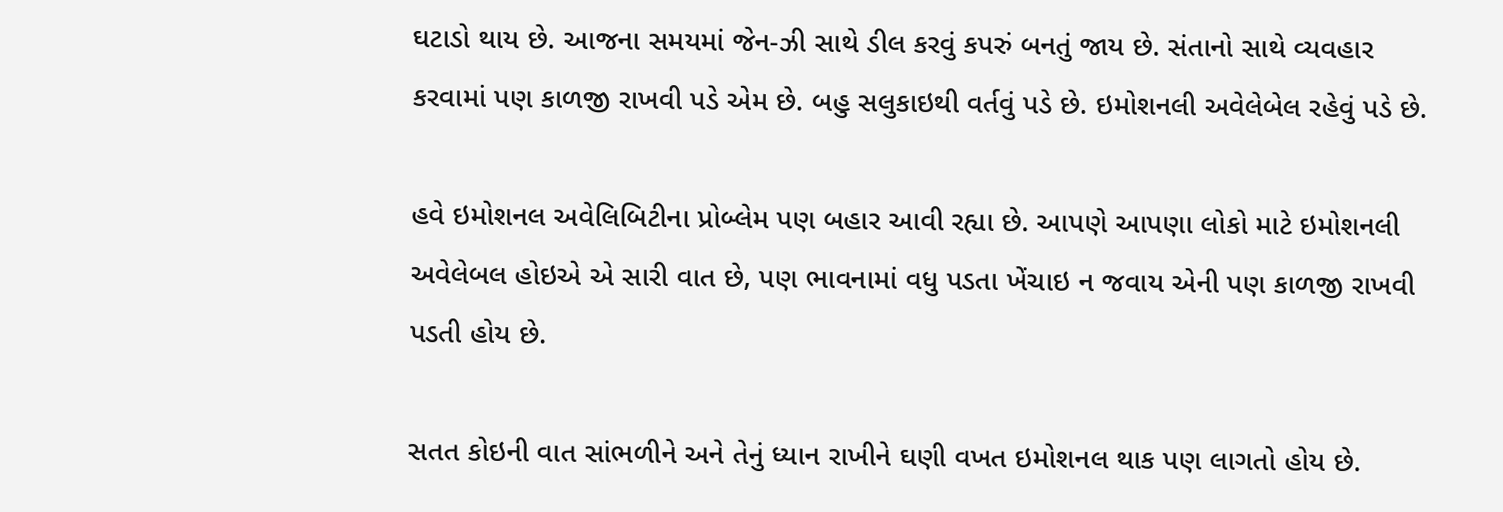ઘટાડો થાય છે. આજના સમયમાં જેન-ઝી સાથે ડીલ કરવું કપરું બનતું જાય છે. સંતાનો સાથે વ્યવહાર કરવામાં પણ કાળજી રાખવી પડે એમ છે. બહુ સલુકાઇથી વર્તવું પડે છે. ઇમોશનલી અવેલેબેલ રહેવું પડે છે.

હવે ઇમોશનલ અવેલિબિટીના પ્રોબ્લેમ પણ બહાર આવી રહ્યા છે. આપણે આપણા લોકો માટે ઇમોશનલી અવેલેબલ હોઇએ એ સારી વાત છે, પણ ભાવનામાં વધુ પડતા ખેંચાઇ ન જવાય એની પણ કાળજી રાખવી પડતી હોય છે.

સતત કોઇની વાત સાંભળીને અને તેનું ધ્યાન રાખીને ઘણી વખત ઇમોશનલ થાક પણ લાગતો હોય છે.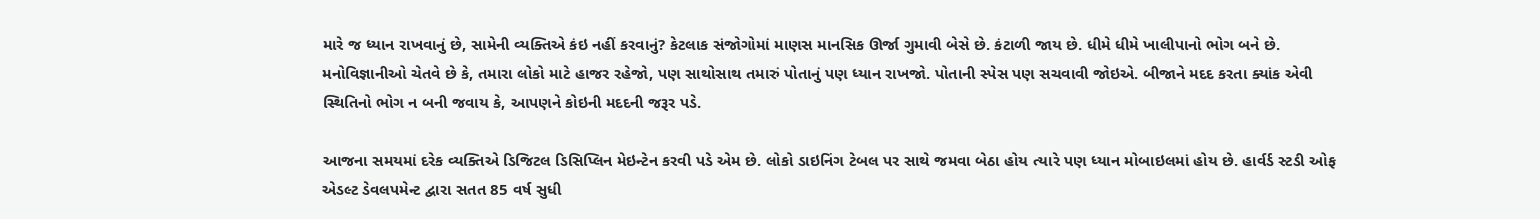મારે જ ધ્યાન રાખવાનું છે, સામેની વ્યક્તિએ કંઇ નહીં કરવાનું? કેટલાક સંજોગોમાં માણસ માનસિક ઊર્જા ગુમાવી બેસે છે. કંટાળી જાય છે. ધીમે ધીમે ખાલીપાનો ભોગ બને છે. મનોવિજ્ઞાનીઓ ચેતવે છે કે, તમારા લોકો માટે હાજર રહેજો, પણ સાથોસાથ તમારું પોતાનું પણ ધ્યાન રાખજો. પોતાની સ્પેસ પણ સચવાવી જોઇએ. બીજાને મદદ કરતા ક્યાંક એવી સ્થિતિનો ભોગ ન બની જવાય કે, આપણને કોઇની મદદની જરૂર પડે.

આજના સમયમાં દરેક વ્યક્તિએ ડિજિટલ ડિસિપ્લિન મેઇન્ટેન કરવી પડે એમ છે. લોકો ડાઇનિંગ ટેબલ પર સાથે જમવા બેઠા હોય ત્યારે પણ ધ્યાન મોબાઇલમાં હોય છે. હાર્વર્ડ સ્ટડી ઓફ એડલ્ટ ડેવલપમેન્ટ દ્વારા સતત 85 વર્ષ સુધી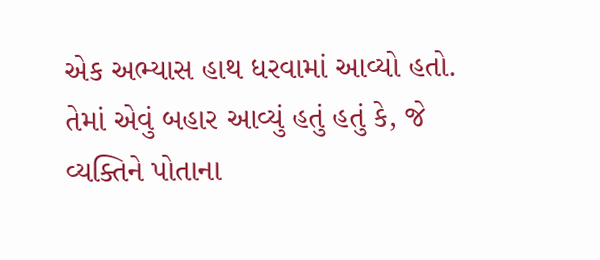એક અભ્યાસ હાથ ધરવામાં આવ્યો હતો. તેમાં એવું બહાર આવ્યું હતું હતું કે, જે વ્યક્તિને પોતાના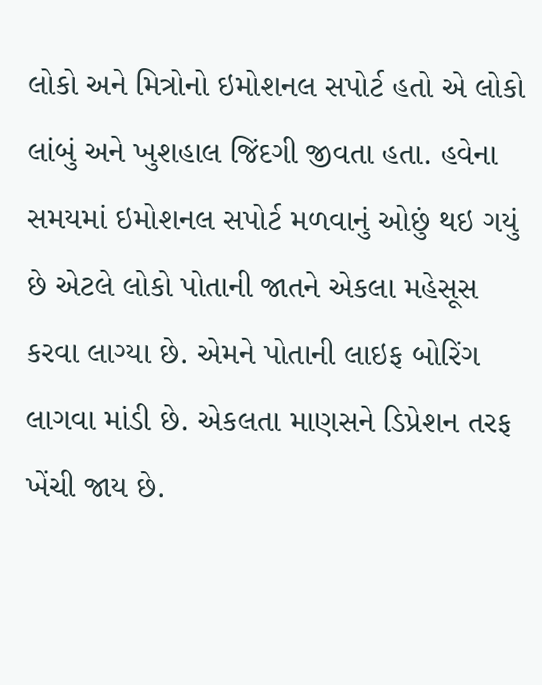લોકો અને મિત્રોનો ઇમોશનલ સપોર્ટ હતો એ લોકો લાંબું અને ખુશહાલ જિંદગી જીવતા હતા. હવેના સમયમાં ઇમોશનલ સપોર્ટ મળવાનું ઓછું થઇ ગયું છે એટલે લોકો પોતાની જાતને એકલા મહેસૂસ કરવા લાગ્યા છે. એમને પોતાની લાઇફ બોરિંગ લાગવા માંડી છે. એકલતા માણસને ડિપ્રેશન તરફ ખેંચી જાય છે.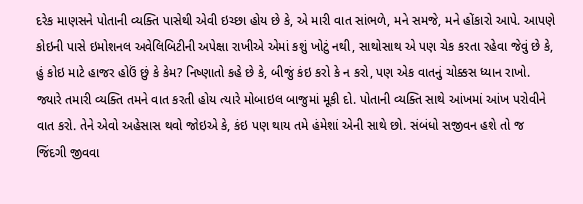દરેક માણસને પોતાની વ્યક્તિ પાસેથી એવી ઇચ્છા હોય છે કે, એ મારી વાત સાંભળે, મને સમજે, મને હોંકારો આપે. આપણે કોઇની પાસે ઇમોશનલ અવેલિબિટીની અપેક્ષા રાખીએ એમાં કશું ખોટું નથી, સાથોસાથ એ પણ ચેક કરતા રહેવા જેવું છે કે, હું કોઇ માટે હાજર હોઉં છું કે કેમ? નિષ્ણાતો કહે છે કે, બીજું કંઇ કરો કે ન કરો, પણ એક વાતનું ચોક્કસ ધ્યાન રાખો. જ્યારે તમારી વ્યક્તિ તમને વાત કરતી હોય ત્યારે મોબાઇલ બાજુમાં મૂકી દો. પોતાની વ્યક્તિ સાથે આંખમાં આંખ પરોવીને વાત કરો. તેને એવો અહેસાસ થવો જોઇએ કે, કંઇ પણ થાય તમે હંમેશાં એની સાથે છો. સંબંધો સજીવન હશે તો જ જિંદગી જીવવા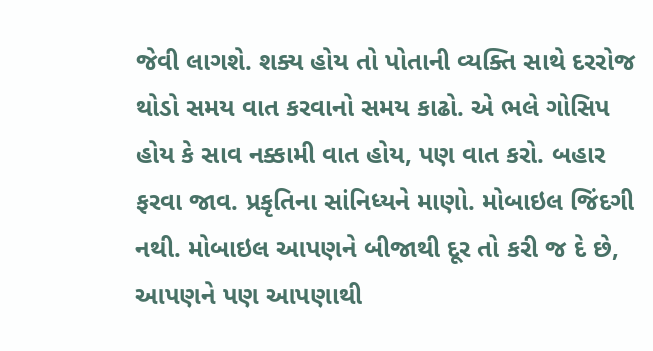જેવી લાગશે. શક્ય હોય તો પોતાની વ્યક્તિ સાથે દરરોજ થોડો સમય વાત કરવાનો સમય કાઢો. એ ભલે ગોસિપ હોય કે સાવ નક્કામી વાત હોય, પણ વાત કરો. બહાર ફરવા જાવ. પ્રકૃતિના સાંનિધ્યને માણો. મોબાઇલ જિંદગી નથી. મોબાઇલ આપણને બીજાથી દૂર તો કરી જ દે છે, આપણને પણ આપણાથી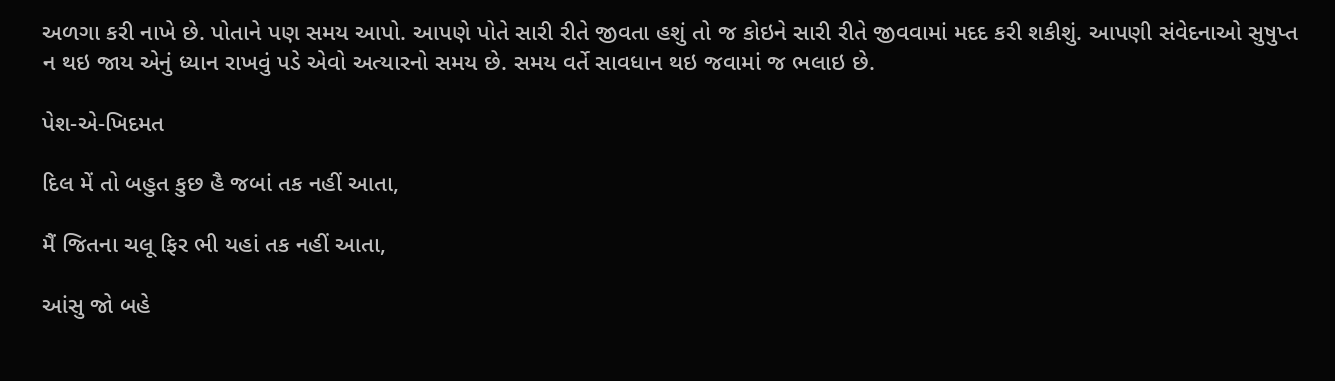અળગા કરી નાખે છે. પોતાને પણ સમય આપો. આપણે પોતે સારી રીતે જીવતા હશું તો જ કોઇને સારી રીતે જીવવામાં મદદ કરી શકીશું. આપણી સંવેદનાઓ સુષુપ્ત ન થઇ જાય એનું ધ્યાન રાખવું પડે એવો અત્યારનો સમય છે. સમય વર્તે સાવધાન થઇ જવામાં જ ભલાઇ છે.

પેશ-એ-ખિદમત

દિલ મેં તો બહુત કુછ હૈ જબાં તક નહીં આતા,

મૈં જિતના ચલૂ ફિર ભી યહાં તક નહીં આતા,

આંસુ જો બહે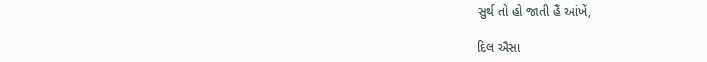સુર્થ તો હો જાતી હૈં આંખેં,

દિલ ઐસા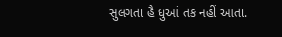સુલગતા હૈ ધુઆં તક નહીં આતા.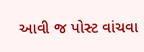આવી જ પોસ્ટ વાંચવા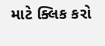માટે ક્લિક કરો